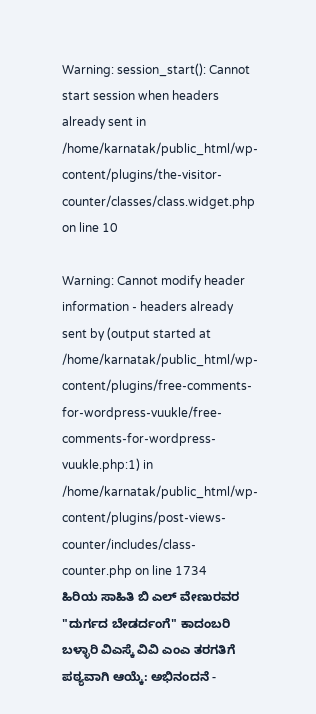Warning: session_start(): Cannot start session when headers already sent in /home/karnatak/public_html/wp-content/plugins/the-visitor-counter/classes/class.widget.php on line 10

Warning: Cannot modify header information - headers already sent by (output started at /home/karnatak/public_html/wp-content/plugins/free-comments-for-wordpress-vuukle/free-comments-for-wordpress-vuukle.php:1) in /home/karnatak/public_html/wp-content/plugins/post-views-counter/includes/class-counter.php on line 1734
ಹಿರಿಯ ಸಾಹಿತಿ ಬಿ ಎಲ್ ವೇಣುರವರ "ದುರ್ಗದ ಬೇಡರ್ದಂಗೆ" ಕಾದಂಬರಿ ಬಳ್ಳಾರಿ ವಿಎಸ್ಕೆ ವಿವಿ ಎಂಎ ತರಗತಿಗೆ ಪಠ್ಯವಾಗಿ ಆಯ್ಕೆ: ಅಭಿನಂದನೆ -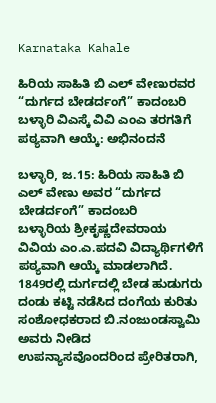Karnataka Kahale

ಹಿರಿಯ ಸಾಹಿತಿ ಬಿ ಎಲ್ ವೇಣುರವರ “ದುರ್ಗದ ಬೇಡರ್ದಂಗೆ” ಕಾದಂಬರಿ ಬಳ್ಳಾರಿ ವಿಎಸ್ಕೆ ವಿವಿ ಎಂಎ ತರಗತಿಗೆ ಪಠ್ಯವಾಗಿ ಆಯ್ಕೆ: ಅಭಿನಂದನೆ

ಬಳ್ಳಾರಿ, ಜ.15: ಹಿರಿಯ ಸಾಹಿತಿ ಬಿ ಎಲ್ ವೇಣು ಅವರ “ದುರ್ಗದ ಬೇಡರ್ದಂಗೆ” ಕಾದಂಬರಿ
ಬಳ್ಳಾರಿಯ ಶ್ರೀಕೃಷ್ಣದೇವರಾಯ ವಿವಿಯ ಎಂ.ಎ.ಪದವಿ ವಿದ್ಯಾರ್ಥಿಗಳಿಗೆ ಪಠ್ಯವಾಗಿ ಆಯ್ಕೆ ಮಾಡಲಾಗಿದೆ.
1849ರಲ್ಲಿ ದುರ್ಗದಲ್ಲಿ ಬೇಡ ಹುಡುಗರು ದಂಡು ಕಟ್ಟಿ ನಡೆಸಿದ ದಂಗೆಯ ಕುರಿತು ಸಂಶೋಧಕರಾದ ಬಿ.ನಂಜುಂಡಸ್ವಾಮಿ ಅವರು ನೀಡಿದ ಉಪನ್ಯಾಸವೊಂದರಿಂದ ಪ್ರೇರಿತರಾಗಿ,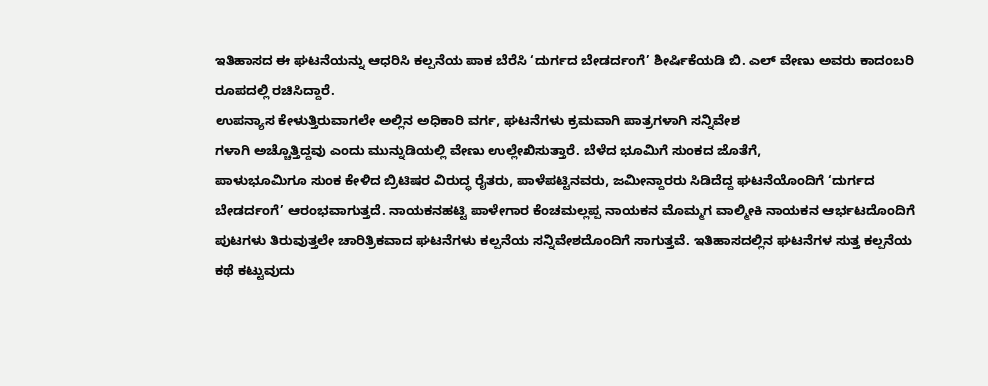ಇತಿಹಾಸದ ಈ ಘಟನೆಯನ್ನು ಆಧರಿಸಿ ಕಲ್ಪನೆಯ ಪಾಕ ಬೆರೆಸಿ ‘ದುರ್ಗದ ಬೇಡರ್ದಂಗೆ’ ಶೀರ್ಷಿಕೆಯಡಿ ಬಿ. ಎಲ್ ವೇಣು ಅವರು ಕಾದಂಬರಿ ರೂಪದಲ್ಲಿ ರಚಿಸಿದ್ದಾರೆ.
ಉಪನ್ಯಾಸ ಕೇಳುತ್ತಿರುವಾಗಲೇ ಅಲ್ಲಿನ ಅಧಿಕಾರಿ ವರ್ಗ, ಘಟನೆಗಳು ಕ್ರಮವಾಗಿ ಪಾತ್ರಗಳಾಗಿ ಸನ್ನಿವೇಶ
ಗಳಾಗಿ ಅಚ್ಚೊತ್ತಿದ್ದವು ಎಂದು ಮುನ್ನುಡಿಯಲ್ಲಿ ವೇಣು ಉಲ್ಲೇಖಿಸುತ್ತಾರೆ. ಬೆಳೆದ ಭೂಮಿಗೆ ಸುಂಕದ ಜೊತೆಗೆ,
ಪಾಳುಭೂಮಿಗೂ ಸುಂಕ ಕೇಳಿದ ಬ್ರಿಟಿಷರ ವಿರುದ್ಧ ರೈತರು, ಪಾಳೆಪಟ್ಟಿನವರು, ಜಮೀನ್ದಾರರು ಸಿಡಿದೆದ್ದ ಘಟನೆಯೊಂದಿಗೆ ‘ದುರ್ಗದ ಬೇಡರ್ದಂಗೆ’ ಆರಂಭವಾಗುತ್ತದೆ. ನಾಯಕನಹಟ್ಟಿ ಪಾಳೇಗಾರ ಕೆಂಚಮಲ್ಲಪ್ಪ ನಾಯಕನ ಮೊಮ್ಮಗ ವಾಲ್ಮೀಕಿ ನಾಯಕನ ಆರ್ಭಟದೊಂದಿಗೆ ಪುಟಗಳು ತಿರುವುತ್ತಲೇ ಚಾರಿತ್ರಿಕವಾದ ಘಟನೆಗಳು ಕಲ್ಪನೆಯ ಸನ್ನಿವೇಶದೊಂದಿಗೆ ಸಾಗುತ್ತವೆ. ಇತಿಹಾಸದಲ್ಲಿನ ಘಟನೆಗಳ ಸುತ್ತ ಕಲ್ಪನೆಯ ಕಥೆ ಕಟ್ಟುವುದು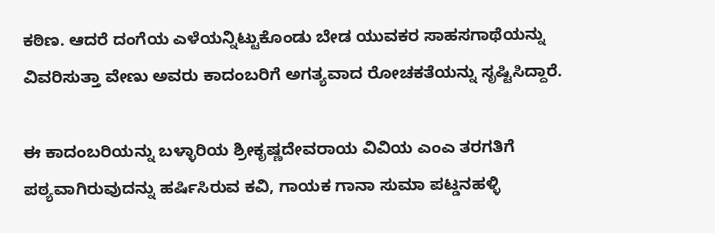ಕಠಿಣ. ಆದರೆ ದಂಗೆಯ ಎಳೆಯನ್ನಿಟ್ಟುಕೊಂಡು ಬೇಡ ಯುವಕರ ಸಾಹಸಗಾಥೆಯನ್ನು ವಿವರಿಸುತ್ತಾ ವೇಣು ಅವರು ಕಾದಂಬರಿಗೆ ಅಗತ್ಯವಾದ ರೋಚಕತೆಯನ್ನು ಸೃಷ್ಟಿಸಿದ್ದಾರೆ.

ಈ ಕಾದಂಬರಿಯನ್ನು ಬಳ್ಳಾರಿಯ ಶ್ರೀಕೃಷ್ಣದೇವರಾಯ ವಿವಿಯ ಎಂಎ ತರಗತಿಗೆ ಪಠ್ಯವಾಗಿರುವುದನ್ನು ಹರ್ಷಿಸಿರುವ ಕವಿ, ಗಾಯಕ ಗಾನಾ ಸುಮಾ ಪಟ್ಡನಹಳ್ಳಿ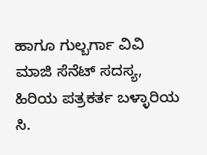ಹಾಗೂ‌ ಗುಲ್ಬರ್ಗಾ ವಿವಿ ಮಾಜಿ ಸೆನೆಟ್ ಸದಸ್ಯ, ಹಿರಿಯ ಪತ್ರಕರ್ತ ಬಳ್ಳಾರಿಯ ಸಿ.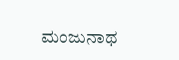ಮಂಜುನಾಥ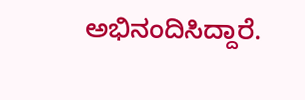ಅಭಿನಂದಿಸಿದ್ದಾರೆ.